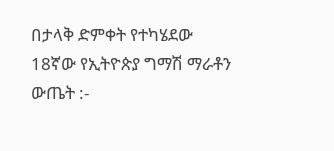በታላቅ ድምቀት የተካሄደው 18ኛው የኢትዮጵያ ግማሽ ማራቶን ውጤት :-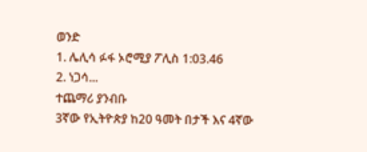ወንድ
1. ሌሊሳ ፉፋ ኦሮሚያ ፖሊስ 1:03.46
2. ነጋሳ...
ተጨማሪ ያንብቡ
3ኛው የኢትዮጵያ ከ20 ዓመት በታች እና 4ኛው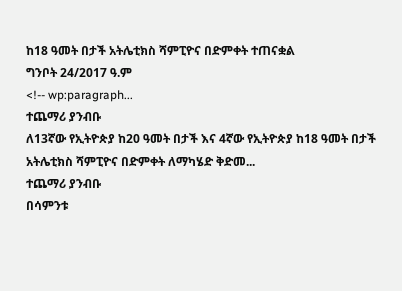ከ18 ዓመት በታች አትሌቲክስ ሻምፒዮና በድምቀት ተጠናቋል
ግንቦት 24/2017 ዓ.ም
<!-- wp:paragraph...
ተጨማሪ ያንብቡ
ለ13ኛው የኢትዮጵያ ከ20 ዓመት በታች እና 4ኛው የኢትዮጵያ ከ18 ዓመት በታች አትሌቲክስ ሻምፒዮና በድምቀት ለማካሄድ ቅድመ...
ተጨማሪ ያንብቡ
በሳምንቱ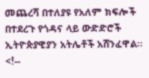መጨረሻ በተለያዩ የአለም ክፍሎች በተደረጉ የጎዳና ላይ ውድድሮች ኢትዮጵያዊያን አትሌቶች አሸንፈዋል።
<!--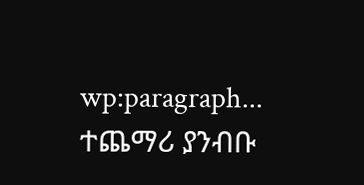wp:paragraph...
ተጨማሪ ያንብቡ